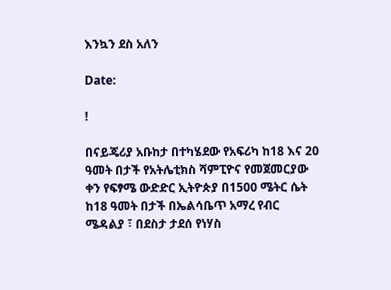እንኳን ደስ አለን

Date:

!

በናይጄሪያ አቡከታ በተካሄደው የአፍሪካ ከ18 እና 20 ዓመት በታች የአትሌቲክስ ሻምፒዮና የመጀመርያው ቀን የፍፃሜ ውድድር ኢትዮጵያ በ1500 ሜትር ሴት ከ18 ዓመት በታች በኤልሳቤጥ አማረ የብር ሜዳልያ ፣ በደስታ ታደሰ የነሃስ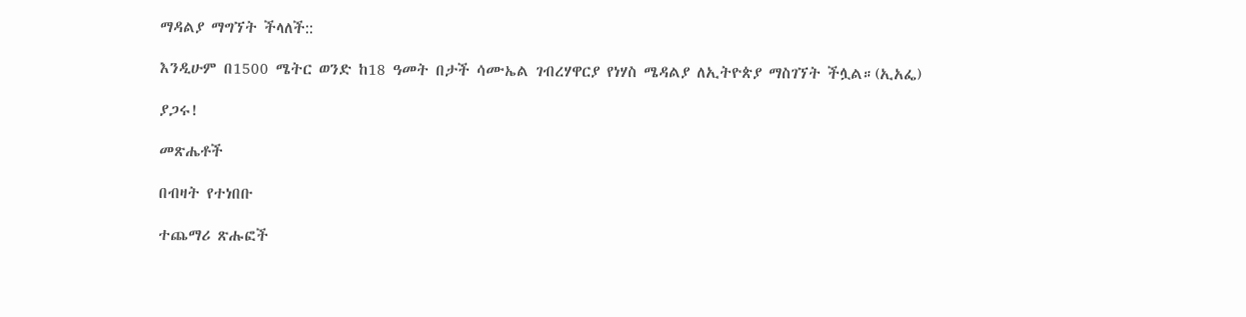ማዳልያ ማግኘት ችላለች::

እንዲሁም በ1500 ሜትር ወንድ ከ18 ዓመት በታች ሳሙኤል ገብረሃዋርያ የነሃስ ሜዳልያ ለኢትዮጵያ ማስገኘት ችሏል።(ኢአፌ)

ያጋሩ!

መጽሔቶች

በብዛት የተነበቡ

ተጨማሪ ጽሑፎች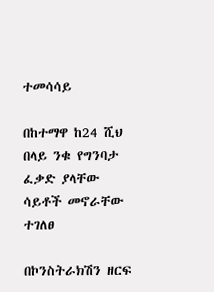ተመሳሳይ

በከተማዋ ከ24 ሺህ በላይ ንቁ የግንባታ ፈቃድ ያላቸው ሳይቶች መኖራቸው ተገለፀ

በኮንስትራክሽን ዘርፍ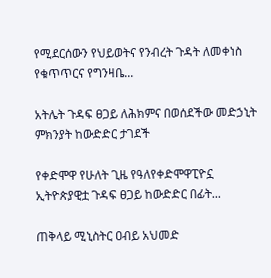የሚደርሰውን የህይወትና የንብረት ጉዳት ለመቀነስ የቁጥጥርና የግንዛቤ...

አትሌት ጉዳፍ ፀጋይ ለሕክምና በወሰደችው መድኃኒት ምክንያት ከውድድር ታገደች

የቀድሞዋ የሁለት ጊዜ የዓለየቀድሞዋፒዮኗ ኢትዮጵያዊቷ ጉዳፍ ፀጋይ ከውድድር በፊት...

ጠቅላይ ሚኒስትር ዐብይ አህመድ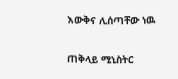እውቅና ሊሰጣቸው ነዉ

ጠቅላይ ሚኒስትር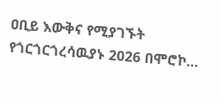ዐቢይ እውቅና የሚያገኙት የጎርጎርጎረሳዉያኑ 2026 በሞሮኮ...